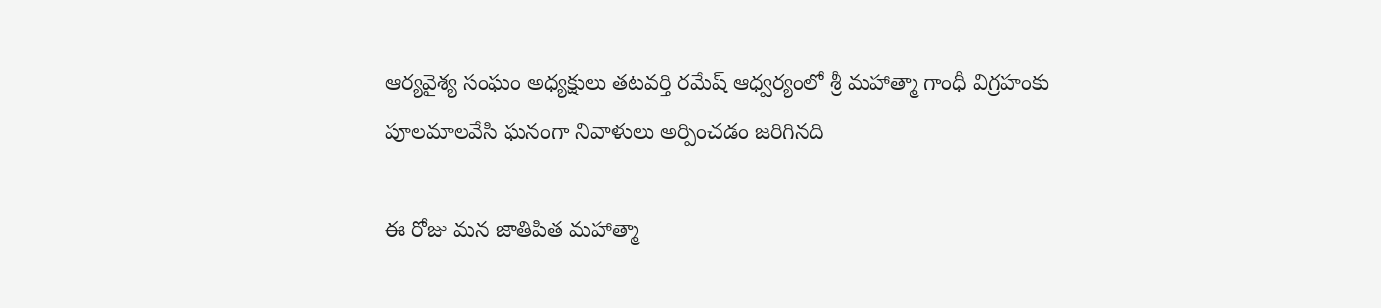ఆర్యవైశ్య సంఘం అధ్యక్షులు తటవర్తి రమేష్ ఆధ్వర్యంలో శ్రీ మహాత్మా గాంధీ విగ్రహంకు పూలమాలవేసి ఘనంగా నివాళులు అర్పించడం జరిగినది

ఈ రోజు మన జాతిపిత మహాత్మా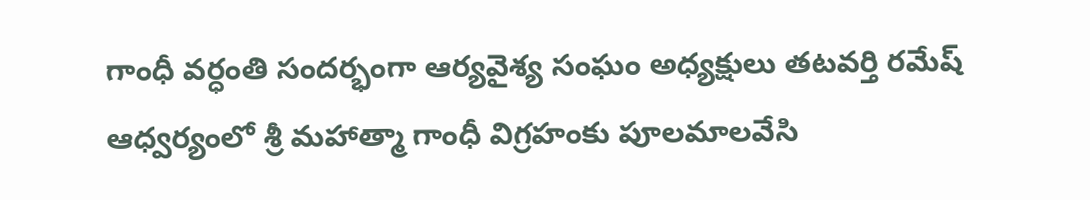గాంధీ వర్ధంతి సందర్భంగా ఆర్యవైశ్య సంఘం అధ్యక్షులు తటవర్తి రమేష్ ఆధ్వర్యంలో శ్రీ మహాత్మా గాంధీ విగ్రహంకు పూలమాలవేసి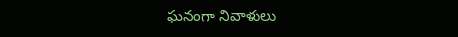ఘనంగా నివాళులు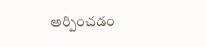అర్పించడం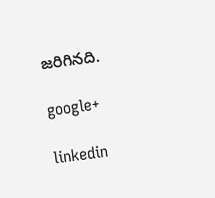జరిగినది.

google+

linkedin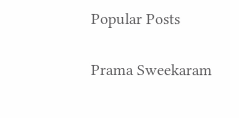Popular Posts

Prama Sweekaram